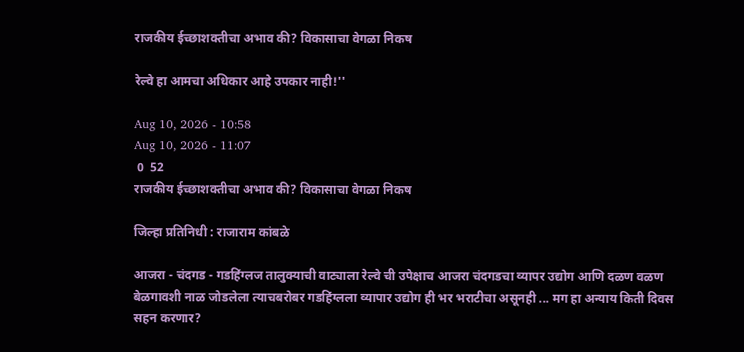राजकीय ईच्छाशक्तीचा अभाव की? विकासाचा वेगळा निकष

रेल्वे हा आमचा अधिकार आहे उपकार नाही!''

Aug 10, 2026 - 10:58
Aug 10, 2026 - 11:07
 0  52
राजकीय ईच्छाशक्तीचा अभाव की? विकासाचा वेगळा निकष

जिल्हा प्रतिनिधी : राजाराम कांबळे

आजरा - चंदगड - गडहिंग्लज तालुक्याची वाट्याला रेल्वे ची उपेक्षाच आजरा चंदगडचा व्यापर उद्योग आणि दळण वळण बेळगावशी नाळ जोडलेला त्याचबरोबर गडहिंग्लला व्यापार उद्योग ही भर भराटीचा असूनही ... मग हा अन्याय किती दिवस सहन करणार?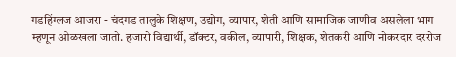गडहिंग्लज आजरा - चंदगड तालुके शिक्षण, उद्योग, व्यापार, शेती आणि सामाजिक जाणीव असलेला भाग म्हणून ओळखला जातो. हजारो विद्यार्थी, डॉक्टर, वकील, व्यापारी, शिक्षक, शेतकरी आणि नोकरदार दररोज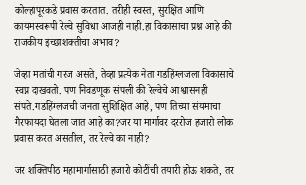कोल्हापूरकडे प्रवास करतात. तरीही स्वस्त, सुरक्षित आणि कायमस्वरूपी रेल्वे सुविधा आजही नाही.हा विकासाचा प्रश्न आहे की राजकीय इच्छाशक्तीचा अभाव?

जेव्हा मतांची गरज असते, तेव्हा प्रत्येक नेता गडहिंग्लजला विकासाचे स्वप्न दाखवतो. पण निवडणूक संपली की रेल्वेचे आश्वासनही संपते.गडहिंग्लजची जनता सुशिक्षित आहे, पण तिच्या संयमाचा गैरफायदा घेतला जात आहे का?जर या मार्गावर दररोज हजारो लोक प्रवास करत असतील, तर रेल्वे का नाही?

जर शक्तिपीठ महामार्गासाठी हजारो कोटींची तयारी होऊ शकते, तर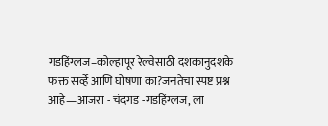गडहिंग्लज–कोल्हापूर रेल्वेसाठी दशकानुदशके फक्त सर्व्हे आणि घोषणा का?जनतेचा स्पष्ट प्रश्न आहे—आजरा - चंदगड -गडहिंग्लज, ला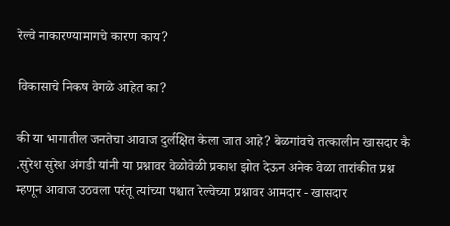रेल्वे नाकारण्यामागचे कारण काय?

विकासाचे निकष वेगळे आहेत का?

की या भागातील जनतेचा आवाज दुर्लक्षित केला जात आहे? बेळगांवचे तत्कालीन खासदार कै .सुरेश सुरेश अंगडी यांनी या प्रश्नावर वेळोवेळी प्रकाश झोत देऊन अनेक वेळा तारांकीत प्रश्न म्हणून आवाज उठवला परंतू त्यांच्या पश्चात रेल्वेच्या प्रश्नावर आमदार - खासदार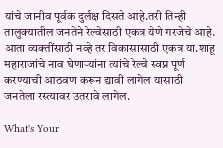यांचे जानीव पूर्वक दुर्लक्ष दिसते आहे.तरी तिन्ही तालुक्यातील जनतेने रेल्वेसाठी एकत्र येणे गरजेचे आहे. आता व्यक्तींसाठी नव्हे तर विकासासाठी एकत्र या.शाहू महाराजांचे नाव घेणाऱ्यांना त्यांचे रेल्वे स्वप्न पूर्ण करण्याची आठवण करून द्यावी लागेल यासाठी जनतेला रस्त्यावर उतरावे लागेल.

What's Your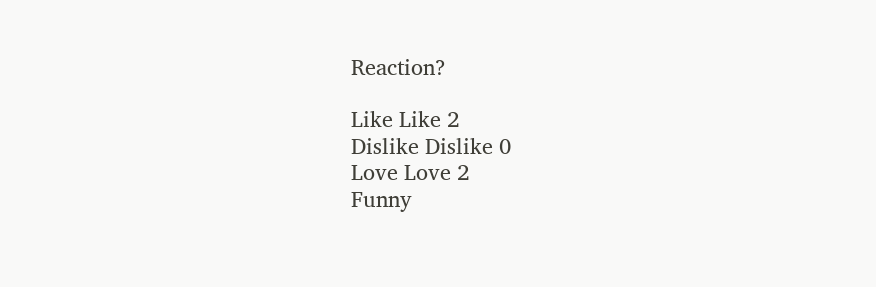Reaction?

Like Like 2
Dislike Dislike 0
Love Love 2
Funny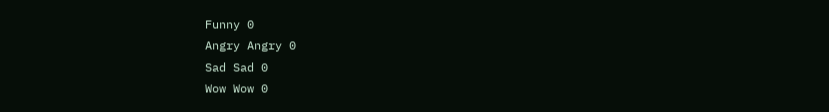Funny 0
Angry Angry 0
Sad Sad 0
Wow Wow 0